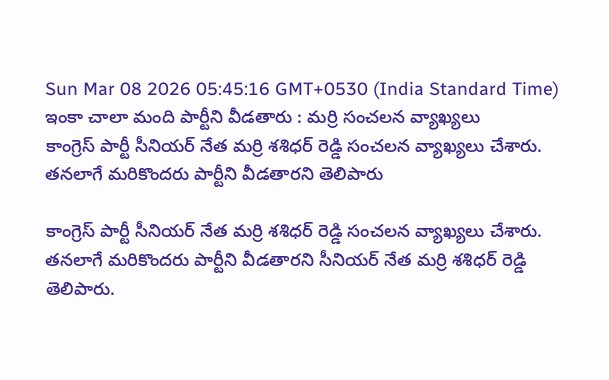Sun Mar 08 2026 05:45:16 GMT+0530 (India Standard Time)
ఇంకా చాలా మంది పార్టీని వీడతారు : మర్రి సంచలన వ్యాఖ్యలు
కాంగ్రెస్ పార్టీ సీనియర్ నేత మర్రి శశిధర్ రెడ్డి సంచలన వ్యాఖ్యలు చేశారు. తనలాగే మరికొందరు పార్టీని వీడతారని తెలిపారు

కాంగ్రెస్ పార్టీ సీనియర్ నేత మర్రి శశిధర్ రెడ్డి సంచలన వ్యాఖ్యలు చేశారు. తనలాగే మరికొందరు పార్టీని వీడతారని సీనియర్ నేత మర్రి శశిధర్ రెడ్డి తెలిపారు.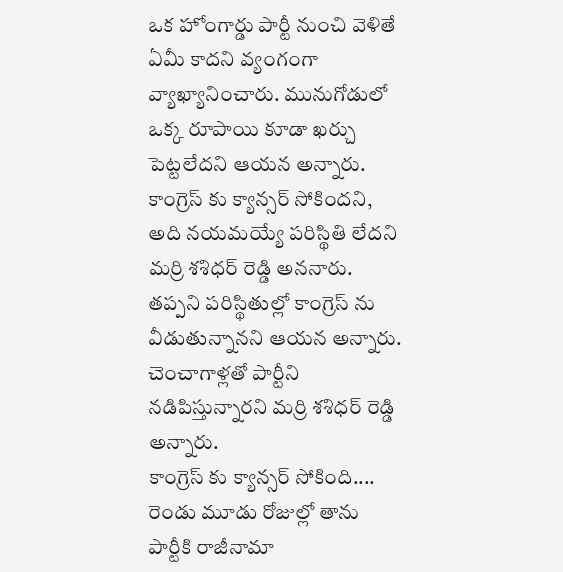ఒక హోంగార్డు పార్టీ నుంచి వెళితే ఏమీ కాదని వ్యంగంగా వ్యాఖ్యానించారు. మునుగోడులో ఒక్క రూపాయి కూడా ఖర్చు పెట్టలేదని ఆయన అన్నారు. కాంగ్రెస్ కు క్యాన్సర్ సోకిందని, అది నయమయ్యే పరిస్థితి లేదని మర్రి శశిధర్ రెడ్డి అననారు. తప్పని పరిస్థితుల్లో కాంగ్రెస్ ను వీడుతున్నానని ఆయన అన్నారు. చెంచాగాళ్లతో పార్టీని నడిపిస్తున్నారని మర్రి శశిధర్ రెడ్డి అన్నారు.
కాంగ్రెస్ కు క్యాన్సర్ సోకింది....
రెండు మూడు రోజుల్లో తాను పార్టీకి రాజీనామా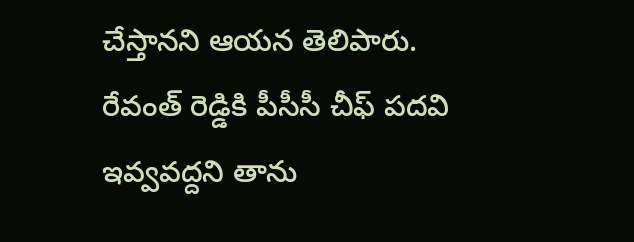చేస్తానని ఆయన తెలిపారు. రేవంత్ రెడ్డికి పీసీసీ చీఫ్ పదవి ఇవ్వవద్దని తాను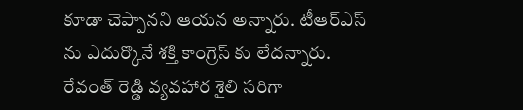కూడా చెప్పానని ఆయన అన్నారు. టీఆర్ఎస్ ను ఎదుర్కొనే శక్తి కాంగ్రెస్ కు లేదన్నారు. రేవంత్ రెడ్డి వ్యవహార శైలి సరిగా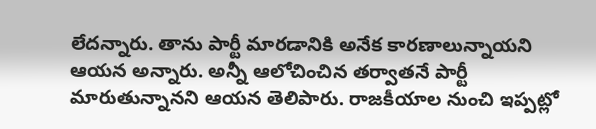లేదన్నారు. తాను పార్టీ మారడానికి అనేక కారణాలున్నాయని ఆయన అన్నారు. అన్నీ ఆలోచించిన తర్వాతనే పార్టీ మారుతున్నానని ఆయన తెలిపారు. రాజకీయాల నుంచి ఇప్పట్లో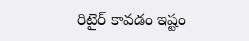రిటైర్ కావడం ఇష్టం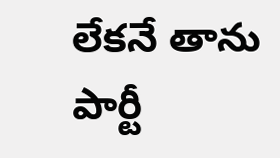లేకనే తాను పార్టీ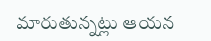మారుతున్నట్లు ఆయన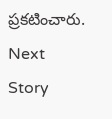ప్రకటించారు.
Next Story